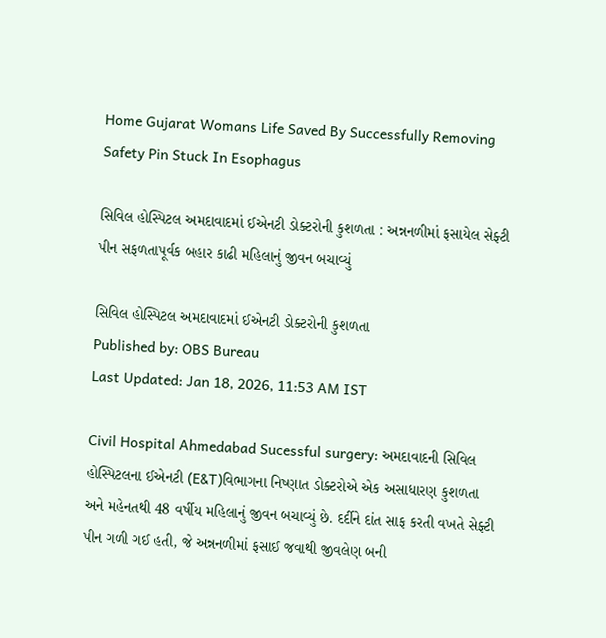Home Gujarat Womans Life Saved By Successfully Removing Safety Pin Stuck In Esophagus

સિવિલ હોસ્પિટલ અમદાવાદમાં ઈએનટી ડોક્ટરોની કુશળતા : અન્નનળીમાં ફસાયેલ સેફ્ટી પીન સફળતાપૂર્વક બહાર કાઢી મહિલાનું જીવન બચાવ્યું

સિવિલ હોસ્પિટલ અમદાવાદમાં ઈએનટી ડોક્ટરોની કુશળતા
Published by: OBS Bureau
Last Updated: Jan 18, 2026, 11:53 AM IST

Civil Hospital Ahmedabad Sucessful surgery: અમદાવાદની સિવિલ હોસ્પિટલના ઈએનટી (E&T)વિભાગના નિષ્ણાત ડોક્ટરોએ એક અસાધારણ કુશળતા અને મહેનતથી 48 વર્ષીય મહિલાનું જીવન બચાવ્યું છે. દર્દીને દાંત સાફ કરતી વખતે સેફ્ટી પીન ગળી ગઈ હતી, જે અન્નનળીમાં ફસાઈ જવાથી જીવલેણ બની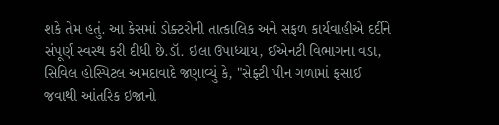શકે તેમ હતું. આ કેસમાં ડોક્ટરોની તાત્કાલિક અને સફળ કાર્યવાહીએ દર્દીને સંપૂર્ણ સ્વસ્થ કરી દીધી છે.ડૉ. ઇલા ઉપાધ્યાય, ઈએનટી વિભાગના વડા, સિવિલ હોસ્પિટલ અમદાવાદે જણાવ્યું કે, "સેફ્ટી પીન ગળામાં ફસાઈ જવાથી આંતરિક ઇજાનો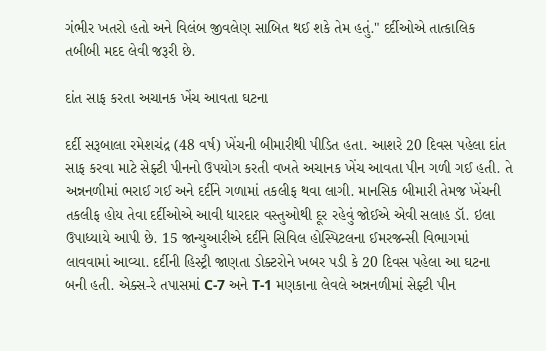ગંભીર ખતરો હતો અને વિલંબ જીવલેણ સાબિત થઈ શકે તેમ હતું." દર્દીઓએ તાત્કાલિક તબીબી મદદ લેવી જરૂરી છે.

દાંત સાફ કરતા અચાનક ખેંચ આવતા ઘટના

દર્દી સરૂબાલા રમેશચંદ્ર (48 વર્ષ) ખેંચની બીમારીથી પીડિત હતા. આશરે 20 દિવસ પહેલા દાંત સાફ કરવા માટે સેફ્ટી પીનનો ઉપયોગ કરતી વખતે અચાનક ખેંચ આવતા પીન ગળી ગઈ હતી. તે અન્નનળીમાં ભરાઈ ગઈ અને દર્દીને ગળામાં તકલીફ થવા લાગી. માનસિક બીમારી તેમજ ખેંચની તકલીફ હોય તેવા દર્દીઓએ આવી ધારદાર વસ્તુઓથી દૂર રહેવું જોઈએ એવી સલાહ ડૉ. ઇલા ઉપાધ્યાયે આપી છે. 15 જાન્યુઆરીએ દર્દીને સિવિલ હોસ્પિટલના ઈમરજન્સી વિભાગમાં લાવવામાં આવ્યા. દર્દીની હિસ્ટ્રી જાણતા ડોક્ટરોને ખબર પડી કે 20 દિવસ પહેલા આ ઘટના બની હતી. એક્સ-રે તપાસમાં C-7 અને T-1 મણકાના લેવલે અન્નનળીમાં સેફ્ટી પીન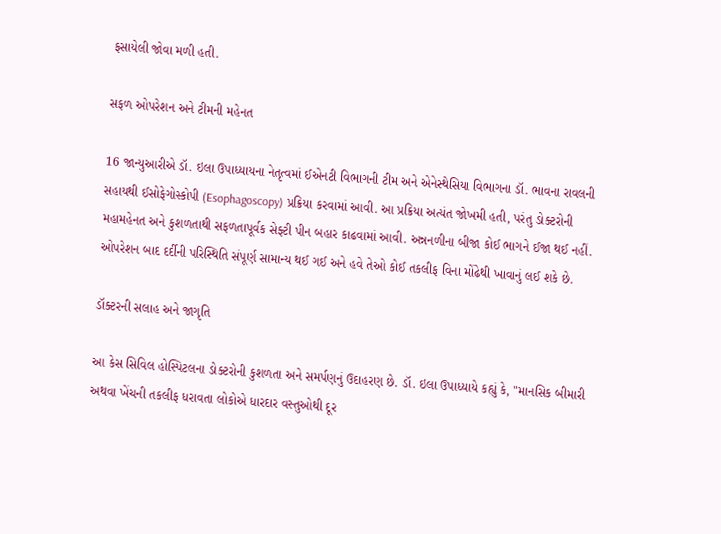ફસાયેલી જોવા મળી હતી.

સફળ ઓપરેશન અને ટીમની મહેનત

16 જાન્યુઆરીએ ડૉ. ઇલા ઉપાધ્યાયના નેતૃત્વમાં ઈએનટી વિભાગની ટીમ અને એનેસ્થેસિયા વિભાગના ડૉ. ભાવના રાવલની સહાયથી ઈસોફેગોસ્કોપી (Esophagoscopy) પ્રક્રિયા કરવામાં આવી. આ પ્રક્રિયા અત્યંત જોખમી હતી, પરંતુ ડોક્ટરોની મહામહેનત અને કુશળતાથી સફળતાપૂર્વક સેફ્ટી પીન બહાર કાઢવામાં આવી. અન્નનળીના બીજા કોઈ ભાગને ઈજા થઈ નહીં. ઓપરેશન બાદ દર્દીની પરિસ્થિતિ સંપૂર્ણ સામાન્ય થઈ ગઈ અને હવે તેઓ કોઈ તકલીફ વિના મોંઢેથી ખાવાનું લઈ શકે છે.

ડૉક્ટરની સલાહ અને જાગૃતિ

આ કેસ સિવિલ હોસ્પિટલના ડોક્ટરોની કુશળતા અને સમર્પણનું ઉદાહરણ છે. ડૉ. ઇલા ઉપાધ્યાયે કહ્યું કે, "માનસિક બીમારી અથવા ખેંચની તકલીફ ધરાવતા લોકોએ ધારદાર વસ્તુઓથી દૂર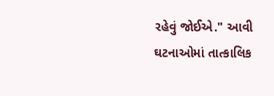રહેવું જોઈએ." આવી ઘટનાઓમાં તાત્કાલિક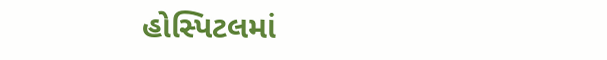હોસ્પિટલમાં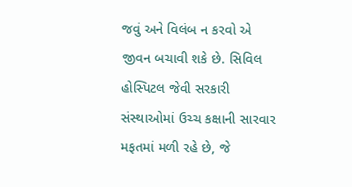જવું અને વિલંબ ન કરવો એ જીવન બચાવી શકે છે. સિવિલ હોસ્પિટલ જેવી સરકારી સંસ્થાઓમાં ઉચ્ચ કક્ષાની સારવાર મફતમાં મળી રહે છે, જે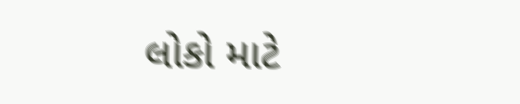લોકો માટે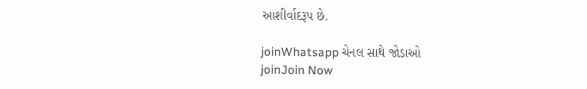આશીર્વાદરૂપ છે.

joinWhatsapp ચેનલ સાથે જોડાઓ
joinJoin Now